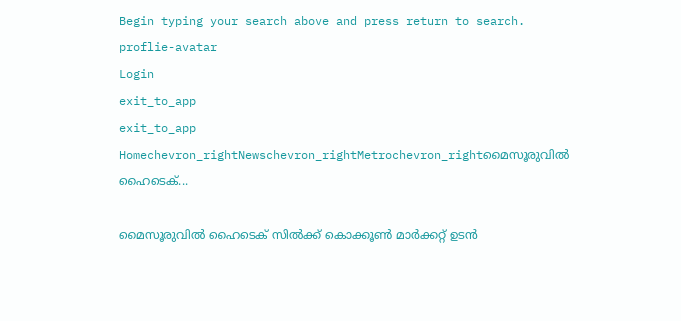Begin typing your search above and press return to search.
proflie-avatar
Login
exit_to_app
exit_to_app
Homechevron_rightNewschevron_rightMetrochevron_rightമൈസൂരുവിൽ ഹൈടെക്...

മൈസൂരുവിൽ ഹൈടെക് സിൽക്ക് കൊക്കൂൺ മാർക്കറ്റ് ഉടൻ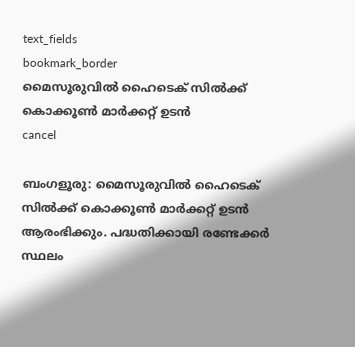text_fields
bookmark_border
മൈസൂരുവിൽ ഹൈടെക് സിൽക്ക് കൊക്കൂൺ മാർക്കറ്റ് ഉടൻ
cancel

ബംഗളൂരു: മൈസൂരുവിൽ ഹൈടെക് സിൽക്ക് കൊക്കൂൺ മാർക്കറ്റ് ഉടൻ ആരംഭിക്കും. പദ്ധതിക്കായി രണ്ടേക്കര്‍ സ്ഥലം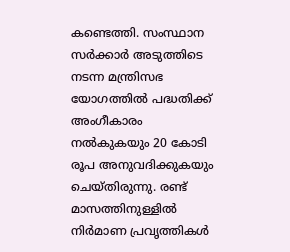കണ്ടെത്തി. സംസ്ഥാന സർക്കാർ അടുത്തിടെ നടന്ന മന്ത്രിസഭ യോഗത്തിൽ പദ്ധതിക്ക് അംഗീകാരം നൽകുകയും 20 കോടി രൂപ അനുവദിക്കുകയും ചെയ്തിരുന്നു. രണ്ട് മാസത്തിനുള്ളിൽ നിർമാണ പ്രവൃത്തികൾ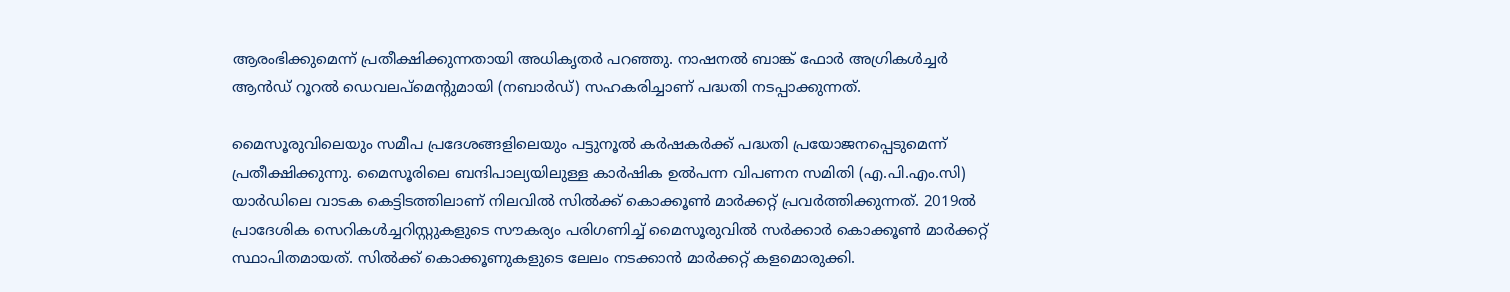ആരംഭിക്കുമെന്ന് പ്രതീക്ഷിക്കുന്നതായി അധികൃതര്‍ പറഞ്ഞു. നാഷനൽ ബാങ്ക് ഫോർ അഗ്രികൾച്ചർ ആൻഡ് റൂറൽ ഡെവലപ്‌മെന്‍റുമായി (നബാർഡ്) സഹകരിച്ചാണ് പദ്ധതി നടപ്പാക്കുന്നത്.

മൈസൂരുവിലെയും സമീപ പ്രദേശങ്ങളിലെയും പട്ടുനൂല്‍ കർഷകർക്ക് പദ്ധതി പ്രയോജനപ്പെടുമെന്ന് പ്രതീക്ഷിക്കുന്നു. മൈസൂരിലെ ബന്ദിപാല്യയിലുള്ള കാർഷിക ഉൽ‌പന്ന വിപണന സമിതി (എ.പി.എം‌.സി) യാർഡിലെ വാടക കെട്ടിടത്തിലാണ് നിലവിൽ സിൽക്ക് കൊക്കൂൺ മാർക്കറ്റ് പ്രവർത്തിക്കുന്നത്. 2019ൽ പ്രാദേശിക സെറികൾച്ചറിസ്റ്റുകളുടെ സൗകര്യം പരിഗണിച്ച് മൈസൂരുവിൽ സർക്കാർ കൊക്കൂൺ മാർക്കറ്റ് സ്ഥാപിതമായത്. സിൽക്ക് കൊക്കൂണുകളുടെ ലേലം നടക്കാന്‍ മാര്‍ക്കറ്റ് കളമൊരുക്കി.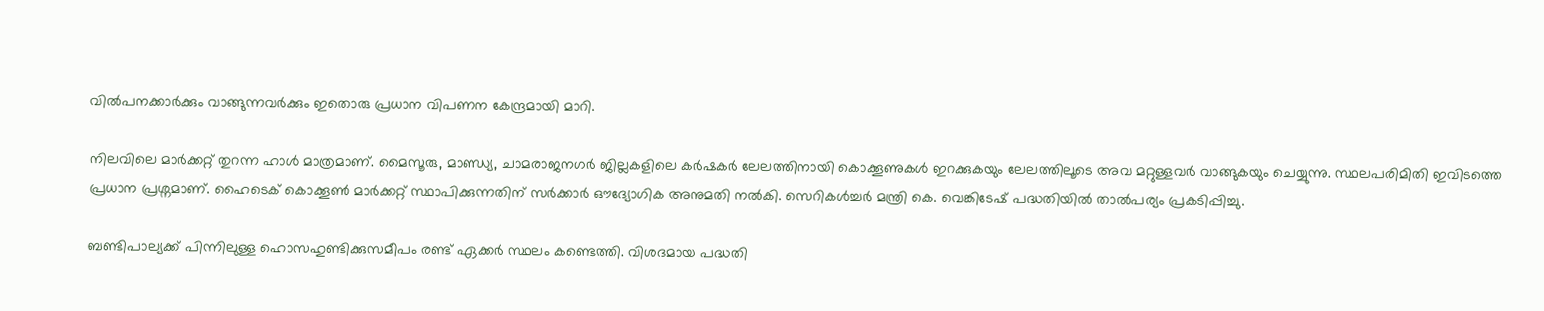വില്‍പനക്കാര്‍ക്കും വാങ്ങുന്നവര്‍ക്കും ഇതൊരു പ്രധാന വിപണന കേന്ദ്രമായി മാറി.

നിലവിലെ മാര്‍ക്കറ്റ് തുറന്ന ഹാള്‍ മാത്രമാണ്. മൈസൂരു, മാണ്ഡ്യ, ചാമരാജനഗർ ജില്ലകളിലെ കർഷകർ ലേലത്തിനായി കൊക്കൂണുകൾ ഇറക്കുകയും ലേലത്തിലൂടെ അവ മറ്റുള്ളവര്‍ വാങ്ങുകയും ചെയ്യുന്നു. സ്ഥലപരിമിതി ഇവിടത്തെ പ്രധാന പ്രശ്നമാണ്. ഹൈടെക് കൊക്കൂൺ മാർക്കറ്റ് സ്ഥാപിക്കുന്നതിന് സർക്കാർ ഔദ്യോഗിക അനുമതി നൽകി. സെറികൾച്ചർ മന്ത്രി കെ. വെങ്കിടേഷ് പദ്ധതിയിൽ താൽപര്യം പ്രകടിപ്പിച്ചു.

ബണ്ടിപാല്യക്ക് പിന്നിലുള്ള ഹൊസഹുണ്ടിക്കുസമീപം രണ്ട് ഏക്കർ സ്ഥലം കണ്ടെത്തി. വിശദമായ പദ്ധതി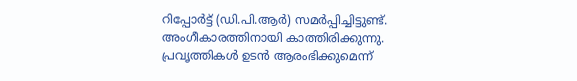റിപ്പോർട്ട് (ഡി.പി.ആർ) സമർപ്പിച്ചിട്ടുണ്ട്. അംഗീകാരത്തിനായി കാത്തിരിക്കുന്നു. പ്രവൃത്തികൾ ഉടൻ ആരംഭിക്കുമെന്ന്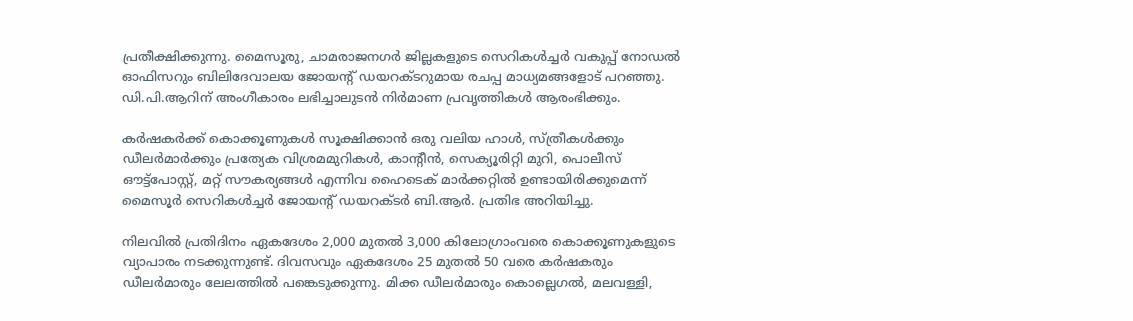പ്രതീക്ഷിക്കുന്നു. മൈസൂരു, ചാമരാജനഗർ ജില്ലകളുടെ സെറികൾച്ചർ വകുപ്പ് നോഡൽ ഓഫിസറും ബിലിദേവാലയ ജോയന്‍റ് ഡയറക്ടറുമായ രചപ്പ മാധ്യമങ്ങളോട് പറഞ്ഞു. ഡി.പി.ആറിന് അംഗീകാരം ലഭിച്ചാലുടന്‍ നിർമാണ പ്രവൃത്തികള്‍ ആരംഭിക്കും.

കർഷകർക്ക് കൊക്കൂണുകൾ സൂക്ഷിക്കാൻ ഒരു വലിയ ഹാൾ, സ്ത്രീകൾക്കും ഡീലർമാർക്കും പ്രത്യേക വിശ്രമമുറികൾ, കാന്‍റീന്‍, സെക്യൂരിറ്റി മുറി, പൊലീസ് ഔട്ട്‌പോസ്റ്റ്, മറ്റ് സൗകര്യങ്ങൾ എന്നിവ ഹൈടെക് മാർക്കറ്റിൽ ഉണ്ടായിരിക്കുമെന്ന് മൈസൂർ സെറികൾച്ചർ ജോയന്‍റ് ഡയറക്ടർ ബി.ആർ. പ്രതിഭ അറിയിച്ചു.

നിലവിൽ പ്രതിദിനം ഏകദേശം 2,000 മുതൽ 3,000 കിലോഗ്രാംവരെ കൊക്കൂണുകളുടെ വ്യാപാരം നടക്കുന്നുണ്ട്. ദിവസവും ഏകദേശം 25 മുതൽ 50 വരെ കർഷകരും ഡീലർമാരും ലേലത്തിൽ പങ്കെടുക്കുന്നു. മിക്ക ഡീലർമാരും കൊല്ലെഗൽ, മലവള്ളി,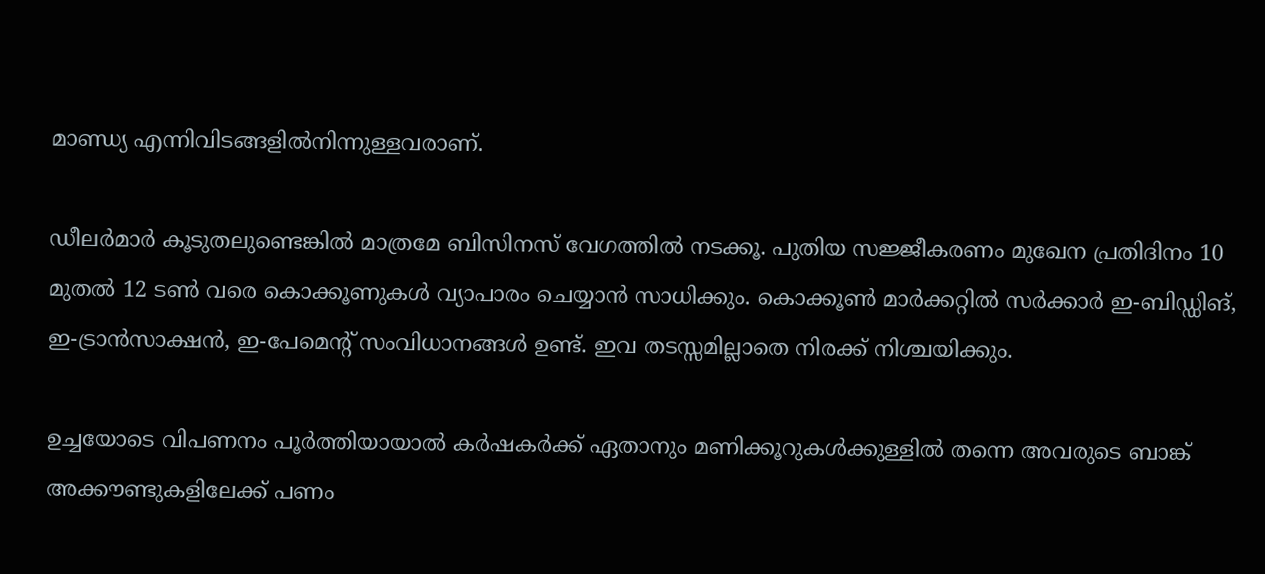മാണ്ഡ്യ എന്നിവിടങ്ങളിൽനിന്നുള്ളവരാണ്.

ഡീലർമാർ കൂടുതലുണ്ടെങ്കിൽ മാത്രമേ ബിസിനസ് വേഗത്തിൽ നടക്കൂ. പുതിയ സജ്ജീകരണം മുഖേന പ്രതിദിനം 10 മുതൽ 12 ടൺ വരെ കൊക്കൂണുകൾ വ്യാപാരം ചെയ്യാൻ സാധിക്കും. കൊക്കൂൺ മാർക്കറ്റിൽ സർക്കാർ ഇ-ബിഡ്ഡിങ്, ഇ-ട്രാൻസാക്ഷൻ, ഇ-പേമെന്‍റ് സംവിധാനങ്ങൾ ഉണ്ട്. ഇവ തടസ്സമില്ലാതെ നിരക്ക് നിശ്ചയിക്കും.

ഉച്ചയോടെ വിപണനം പൂർത്തിയായാൽ കർഷകർക്ക് ഏതാനും മണിക്കൂറുകൾക്കുള്ളിൽ തന്നെ അവരുടെ ബാങ്ക് അക്കൗണ്ടുകളിലേക്ക് പണം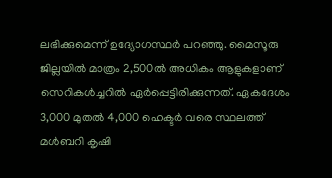ലഭിക്കുമെന്ന് ഉദ്യോഗസ്ഥർ പറഞ്ഞു. മൈസൂരു ജില്ലയിൽ മാത്രം 2,500ൽ അധികം ആളുകളാണ് സെറികൾച്ചറിൽ ഏർപ്പെട്ടിരിക്കുന്നത്. ഏകദേശം 3,000 മുതൽ 4,000 ഹെക്ടർ വരെ സ്ഥലത്ത് മൾബറി കൃഷി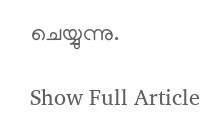ചെയ്യുന്നു.

Show Full Article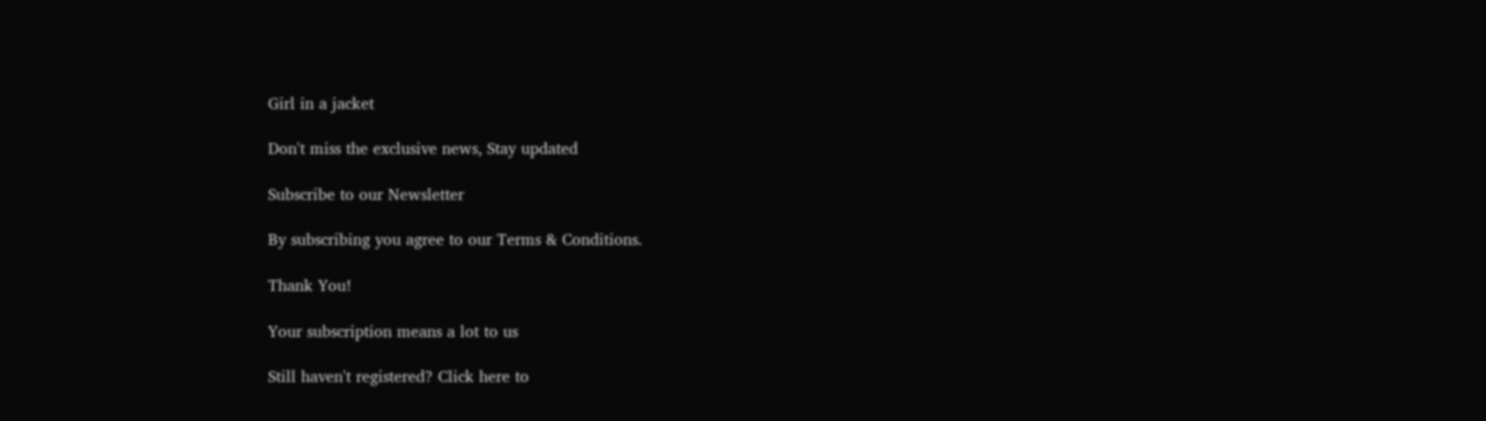Girl in a jacket

Don't miss the exclusive news, Stay updated

Subscribe to our Newsletter

By subscribing you agree to our Terms & Conditions.

Thank You!

Your subscription means a lot to us

Still haven't registered? Click here to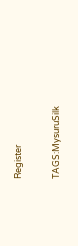Register

TAGS:MysuruSilk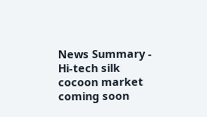News Summary - Hi-tech silk cocoon market coming soon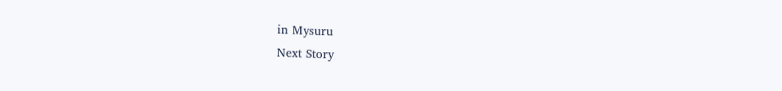in Mysuru
Next Story